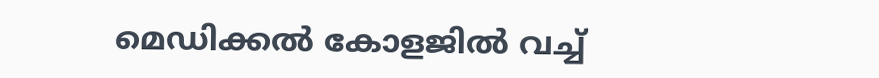മെഡിക്കൽ കോളജിൽ വച്ച്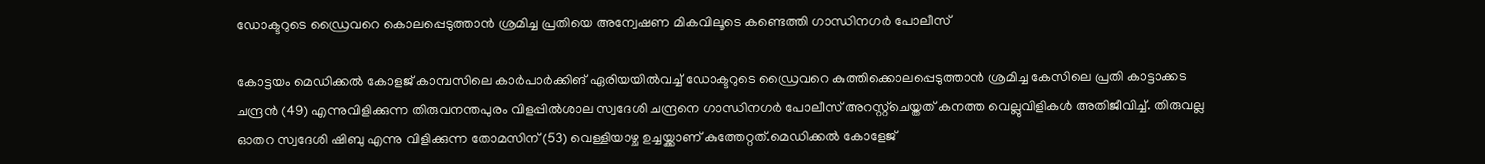ഡോക്ടറുടെ ഡ്രൈവറെ കൊലപ്പെടുത്താൻ ശ്രമിച്ച പ്രതിയെ അന്വേഷണ മികവിലൂടെ കണ്ടെത്തി ഗാന്ധിനഗർ പോലീസ്

കോട്ടയം മെഡിക്കൽ കോളജ് കാമ്പസിലെ കാർപാർക്കിങ് ഏരിയയിൽവച്ച് ഡോക്ടറുടെ ഡ്രൈവറെ കുത്തിക്കൊലപ്പെടുത്താൻ ശ്രമിച്ച കേസിലെ പ്രതി കാട്ടാക്കട ചന്ദ്രൻ (49) എന്നുവിളിക്കുന്ന തിരുവനന്തപുരം വിളപ്പിൽശാല സ്വദേശി ചന്ദ്രനെ ഗാന്ധിനഗർ പോലീസ് അറസ്റ്റ്‌ചെയ്തത് കനത്ത വെല്ലുവിളികൾ അതിജീവിച്ച്. തിരുവല്ല ഓതറ സ്വദേശി ഷിബു എന്നു വിളിക്കുന്ന തോമസിന് (53) വെള്ളിയാഴ്ച ഉച്ചയ്ക്കാണ് കുത്തേറ്റത്.മെഡിക്കൽ കോളേജ്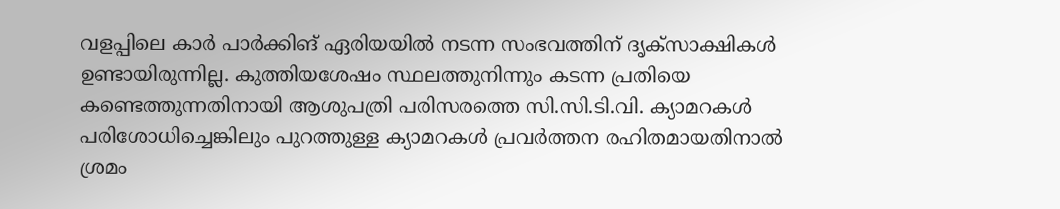വളപ്പിലെ കാർ പാർക്കിങ് ഏരിയയിൽ നടന്ന സംഭവത്തിന് ദൃക്‌സാക്ഷികൾ ഉണ്ടായിരുന്നില്ല. കുത്തിയശേഷം സ്ഥലത്തുനിന്നും കടന്ന പ്രതിയെ കണ്ടെത്തുന്നതിനായി ആശുപത്രി പരിസരത്തെ സി.സി.ടി.വി. ക്യാമറകൾ പരിശോധിച്ചെങ്കിലും പുറത്തുള്ള ക്യാമറകൾ പ്രവർത്തന രഹിതമായതിനാൽ ശ്രമം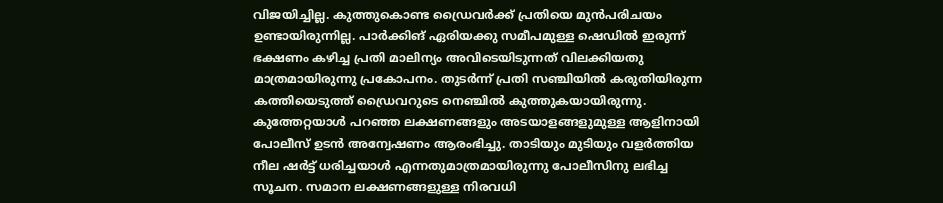വിജയിച്ചില്ല. കുത്തുകൊണ്ട ഡ്രൈവർക്ക് പ്രതിയെ മുൻപരിചയം ഉണ്ടായിരുന്നില്ല. പാർക്കിങ് ഏരിയക്കു സമീപമുള്ള ഷെഡിൽ ഇരുന്ന് ഭക്ഷണം കഴിച്ച പ്രതി മാലിന്യം അവിടെയിടുന്നത് വിലക്കിയതു മാത്രമായിരുന്നു പ്രകോപനം. തുടർന്ന് പ്രതി സഞ്ചിയിൽ കരുതിയിരുന്ന കത്തിയെടുത്ത് ഡ്രൈവറുടെ നെഞ്ചിൽ കുത്തുകയായിരുന്നു. കുത്തേറ്റയാൾ പറഞ്ഞ ലക്ഷണങ്ങളും അടയാളങ്ങളുമുള്ള ആളിനായി പോലീസ് ഉടൻ അന്വേഷണം ആരംഭിച്ചു. താടിയും മുടിയും വളർത്തിയ നീല ഷർട്ട് ധരിച്ചയാൾ എന്നതുമാത്രമായിരുന്നു പോലീസിനു ലഭിച്ച സൂചന. സമാന ലക്ഷണങ്ങളുള്ള നിരവധി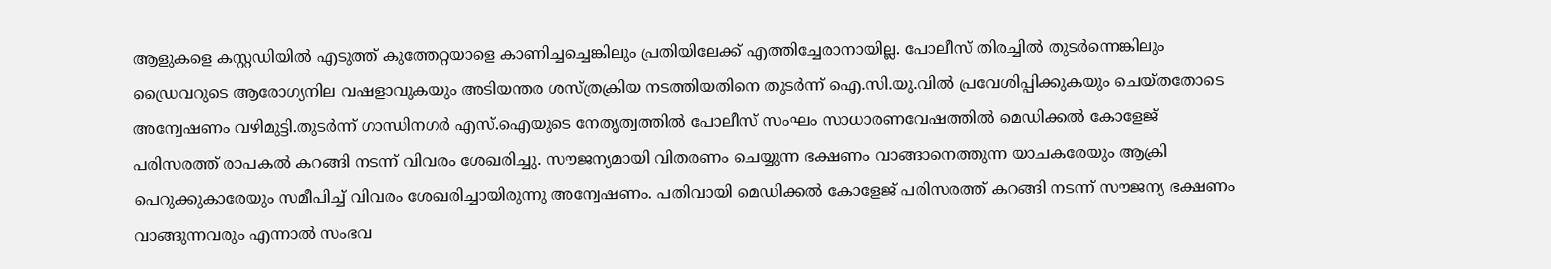ആളുകളെ കസ്റ്റഡിയിൽ എടുത്ത് കുത്തേറ്റയാളെ കാണിച്ചച്ചെങ്കിലും പ്രതിയിലേക്ക് എത്തിച്ചേരാനായില്ല. പോലീസ് തിരച്ചിൽ തുടർന്നെങ്കിലും ഡ്രൈവറുടെ ആരോഗ്യനില വഷളാവുകയും അടിയന്തര ശസ്ത്രക്രിയ നടത്തിയതിനെ തുടർന്ന് ഐ.സി.യു.വിൽ പ്രവേശിപ്പിക്കുകയും ചെയ്തതോടെ അന്വേഷണം വഴിമുട്ടി.തുടർന്ന് ഗാന്ധിനഗർ എസ്.ഐയുടെ നേതൃത്വത്തിൽ പോലീസ് സംഘം സാധാരണവേഷത്തിൽ മെഡിക്കൽ കോളേജ് പരിസരത്ത് രാപകൽ കറങ്ങി നടന്ന് വിവരം ശേഖരിച്ചു. സൗജന്യമായി വിതരണം ചെയ്യുന്ന ഭക്ഷണം വാങ്ങാനെത്തുന്ന യാചകരേയും ആക്രി പെറുക്കുകാരേയും സമീപിച്ച് വിവരം ശേഖരിച്ചായിരുന്നു അന്വേഷണം. പതിവായി മെഡിക്കൽ കോളേജ് പരിസരത്ത് കറങ്ങി നടന്ന് സൗജന്യ ഭക്ഷണം വാങ്ങുന്നവരും എന്നാൽ സംഭവ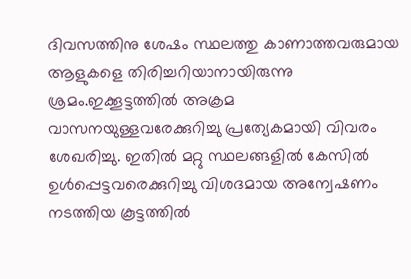ദിവസത്തിനു ശേഷം സ്ഥലത്തു കാണാത്തവരുമായ ആളുകളെ തിരിച്ചറിയാനായിരുന്നു ശ്രമം.ഇക്കൂട്ടത്തിൽ അക്രമ വാസനയുള്ളവരേക്കുറിച്ചു പ്രത്യേകമായി വിവരം ശേഖരിച്ചു. ഇതിൽ മറ്റു സ്ഥലങ്ങളിൽ കേസിൽ ഉൾപ്പെട്ടവരെക്കുറിച്ചു വിശദമായ അന്വേഷണം നടത്തിയ കൂട്ടത്തിൽ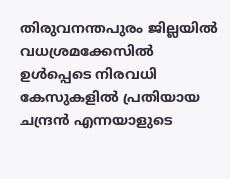തിരുവനന്തപുരം ജില്ലയിൽ വധശ്രമക്കേസിൽ ഉൾപ്പെടെ നിരവധി കേസുകളിൽ പ്രതിയായ ചന്ദ്രൻ എന്നയാളുടെ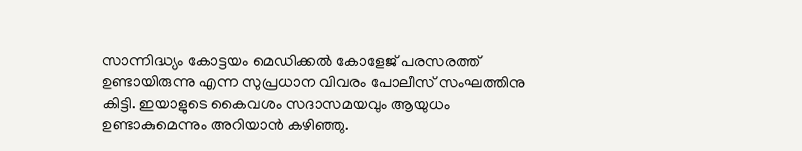സാന്നിദ്ധ്യം കോട്ടയം മെഡിക്കൽ കോളേജ് പരസരത്ത് ഉണ്ടായിരുന്നു എന്ന സുപ്രധാന വിവരം പോലീസ് സംഘത്തിനു കിട്ടി. ഇയാളുടെ കൈവശം സദാസമയവും ആയുധം ഉണ്ടാകുമെന്നും അറിയാൻ കഴിഞ്ഞു.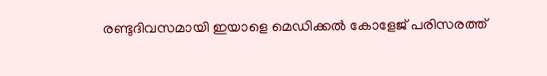രണ്ടുദിവസമായി ഇയാളെ മെഡിക്കൽ കോളേജ് പരിസരത്ത്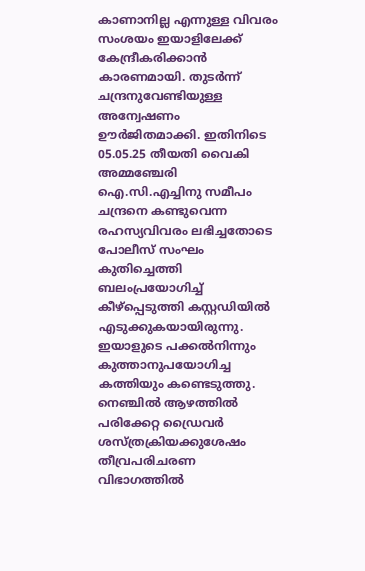കാണാനില്ല എന്നുള്ള വിവരം സംശയം ഇയാളിലേക്ക് കേന്ദ്രീകരിക്കാൻ കാരണമായി. തുടർന്ന് ചന്ദ്രനുവേണ്ടിയുള്ള അന്വേഷണം ഊർജിതമാക്കി. ഇതിനിടെ 05.05.25 തീയതി വൈകി അമ്മഞ്ചേരി ഐ.സി.എച്ചിനു സമീപം ചന്ദ്രനെ കണ്ടുവെന്ന രഹസ്യവിവരം ലഭിച്ചതോടെ പോലീസ് സംഘം കുതിച്ചെത്തി ബലംപ്രയോഗിച്ച് കീഴ്‌പ്പെടുത്തി കസ്റ്റഡിയിൽ എടുക്കുകയായിരുന്നു. ഇയാളുടെ പക്കൽനിന്നും കുത്താനുപയോഗിച്ച കത്തിയും കണ്ടെടുത്തു. നെഞ്ചിൽ ആഴത്തിൽ പരിക്കേറ്റ ഡ്രൈവർ ശസ്ത്രക്രിയക്കുശേഷം തീവ്രപരിചരണ വിഭാഗത്തിൽ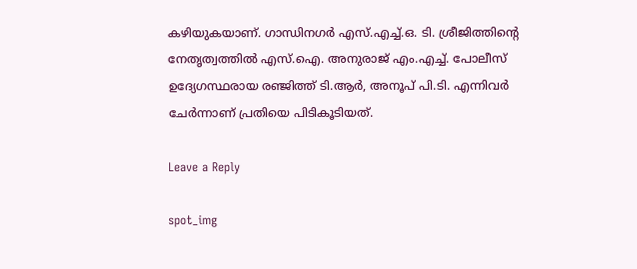കഴിയുകയാണ്. ഗാന്ധിനഗർ എസ്.എച്ച്.ഒ. ടി. ശ്രീജിത്തിന്റെ നേതൃത്വത്തിൽ എസ്.ഐ. അനുരാജ് എം.എച്ച്. പോലീസ് ഉദ്യേഗസ്ഥരായ രഞ്ജിത്ത് ടി.ആർ, അനൂപ് പി.ടി. എന്നിവർ ചേർന്നാണ് പ്രതിയെ പിടികൂടിയത്.

Leave a Reply

spot_img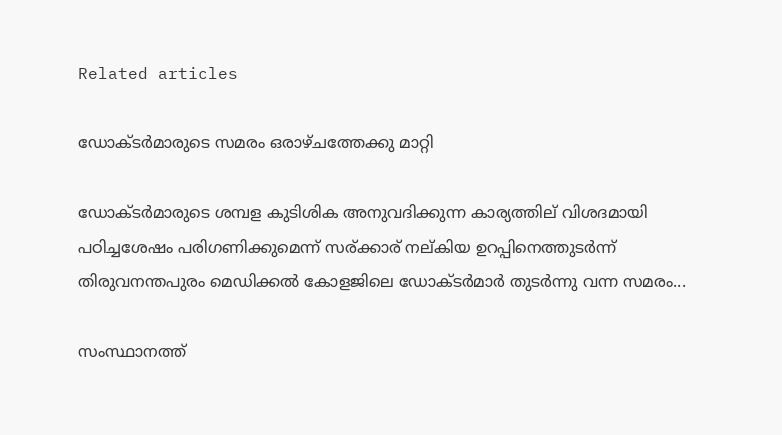Related articles

ഡോക്ടർമാരുടെ സമരം ഒരാഴ്ചത്തേക്കു മാറ്റി

ഡോക്ടർമാരുടെ ശമ്പള കുടിശിക അനുവദിക്കുന്ന കാര്യത്തില് വിശദമായി പഠിച്ചശേഷം പരിഗണിക്കുമെന്ന് സര്ക്കാര് നല്കിയ ഉറപ്പിനെത്തുടർന്ന് തിരുവനന്തപുരം മെഡിക്കൽ കോളജിലെ ഡോക്ടർമാർ തുടർന്നു വന്ന സമരം...

സംസ്ഥാനത്ത്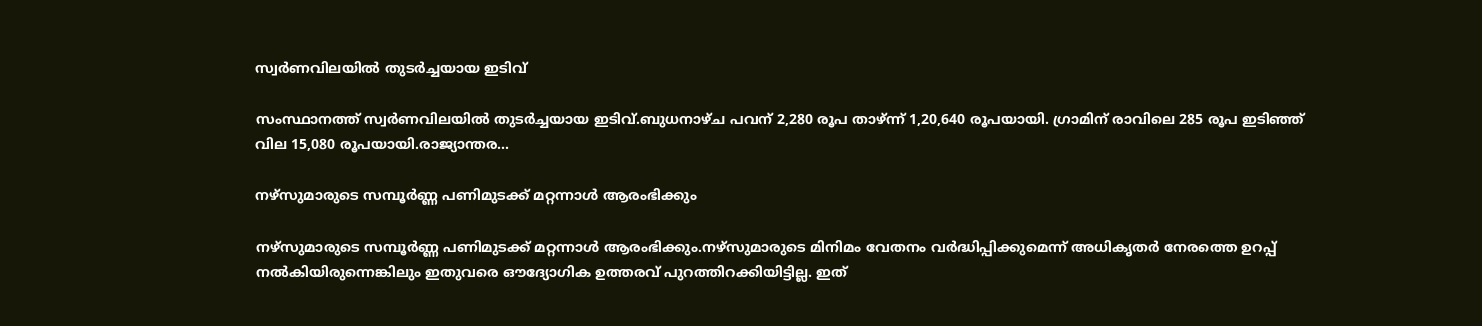സ്വർണവിലയില്‍ തുടർച്ചയായ ഇടിവ്

സംസ്ഥാനത്ത് സ്വർണവിലയില്‍ തുടർച്ചയായ ഇടിവ്.ബുധനാഴ്ച പവന് 2,280 രൂപ താഴ്ന്ന് 1,20,640 രൂപയായി. ഗ്രാമിന് രാവിലെ 285 രൂപ ഇടിഞ്ഞ് വില 15,080 രൂപയായി.രാജ്യാന്തര...

നഴ്സുമാരുടെ സമ്പൂർണ്ണ പണിമുടക്ക് മറ്റന്നാള്‍ ആരംഭിക്കും

നഴ്സുമാരുടെ സമ്പൂർണ്ണ പണിമുടക്ക് മറ്റന്നാള്‍ ആരംഭിക്കും.നഴ്സുമാരുടെ മിനിമം വേതനം വർദ്ധിപ്പിക്കുമെന്ന് അധികൃതർ നേരത്തെ ഉറപ്പ് നല്‍കിയിരുന്നെങ്കിലും ഇതുവരെ ഔദ്യോഗിക ഉത്തരവ് പുറത്തിറക്കിയിട്ടില്ല. ഇത്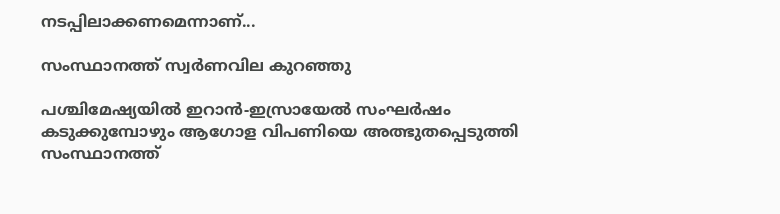നടപ്പിലാക്കണമെന്നാണ്...

സംസ്ഥാനത്ത് സ്വർണവില കുറഞ്ഞു

പശ്ചിമേഷ്യയിൽ ഇറാൻ-ഇസ്രായേൽ സംഘർഷം കടുക്കുമ്പോഴും ആഗോള വിപണിയെ അത്ഭുതപ്പെടുത്തി സംസ്ഥാനത്ത്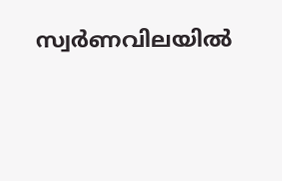സ്വർണവിലയിൽ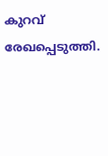കുറവ് രേഖപ്പെടുത്തി.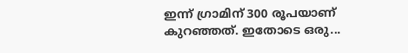ഇന്ന് ഗ്രാമിന് 300 രൂപയാണ് കുറഞ്ഞത്. ഇതോടെ ഒരു...